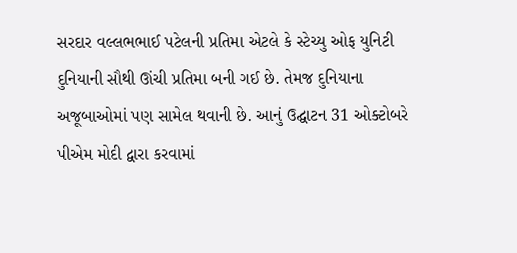સરદાર વલ્લભભાઈ પટેલની પ્રતિમા એટલે કે સ્ટેચ્યુ ઓફ યુનિટી દુનિયાની સૌથી ઊંચી પ્રતિમા બની ગઈ છે. તેમજ દુનિયાના અજૂબાઓમાં પણ સામેલ થવાની છે. આનું ઉદ્ઘાટન 31 ઓક્ટોબરે પીએમ મોદી દ્વારા કરવામાં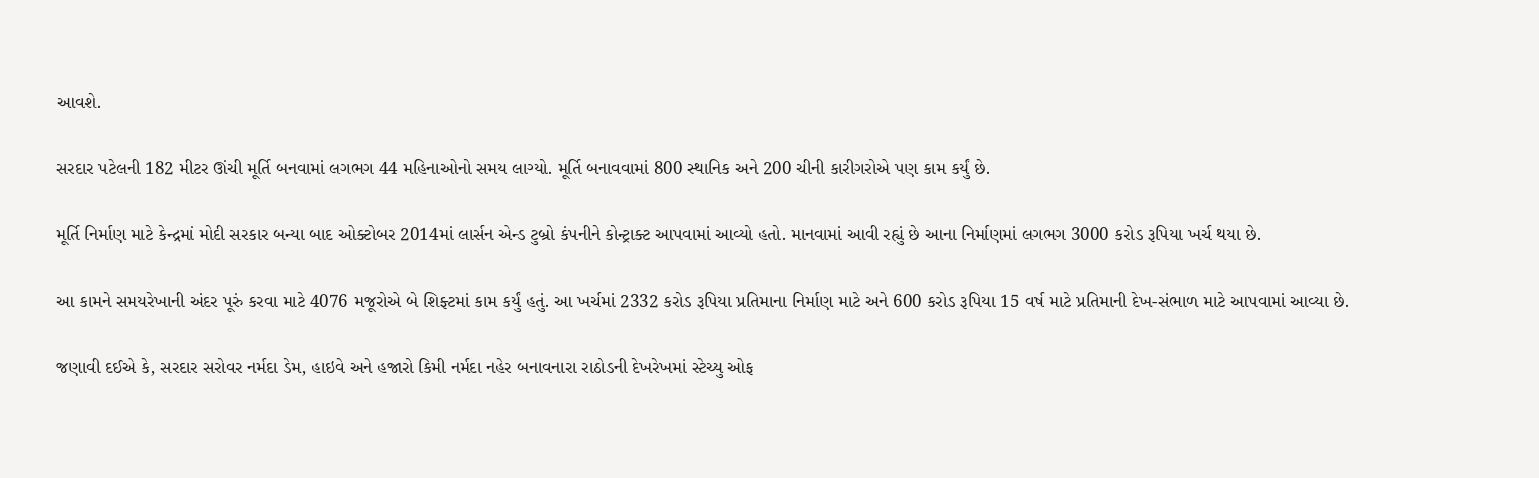આવશે.

સરદાર પટેલની 182 મીટર ઊંચી મૂર્તિ બનવામાં લગભગ 44 મહિનાઓનો સમય લાગ્યો. મૂર્તિ બનાવવામાં 800 સ્થાનિક અને 200 ચીની કારીગરોએ પણ કામ કર્યું છે.

મૂર્તિ નિર્માણ માટે કેન્દ્રમાં મોદી સરકાર બન્યા બાદ ઓક્ટોબર 2014માં લાર્સન એન્ડ ટુબ્રો કંપનીને કોન્ટ્રાક્ટ આપવામાં આવ્યો હતો. માનવામાં આવી રહ્યું છે આના નિર્માણમાં લગભગ 3000 કરોડ રૂપિયા ખર્ચ થયા છે.

આ કામને સમયરેખાની અંદર પૂરું કરવા માટે 4076 મજૂરોએ બે શિફ્ટમાં કામ કર્યું હતું. આ ખર્ચમાં 2332 કરોડ રૂપિયા પ્રતિમાના નિર્માણ માટે અને 600 કરોડ રૂપિયા 15 વર્ષ માટે પ્રતિમાની દેખ-સંભાળ માટે આપવામાં આવ્યા છે.

જણાવી દઈએ કે, સરદાર સરોવર નર્મદા ડેમ, હાઇવે અને હજારો કિમી નર્મદા નહેર બનાવનારા રાઠોડની દેખરેખમાં સ્ટેચ્યુ ઓફ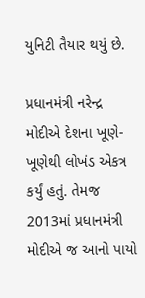યુનિટી તૈયાર થયું છે.

પ્રધાનમંત્રી નરેન્દ્ર મોદીએ દેશના ખૂણે-ખૂણેથી લોખંડ એકત્ર કર્યું હતું. તેમજ 2013માં પ્રધાનમંત્રી મોદીએ જ આનો પાયો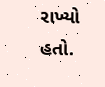રાખ્યો હતો.